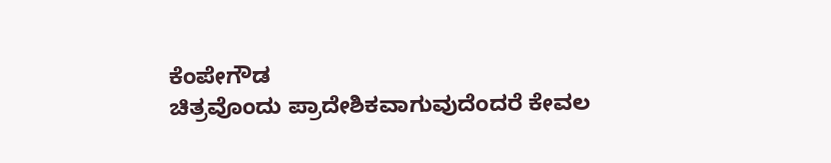ಕೆಂಪೇಗೌಡ
ಚಿತ್ರವೊಂದು ಪ್ರಾದೇಶಿಕವಾಗುವುದೆಂದರೆ ಕೇವಲ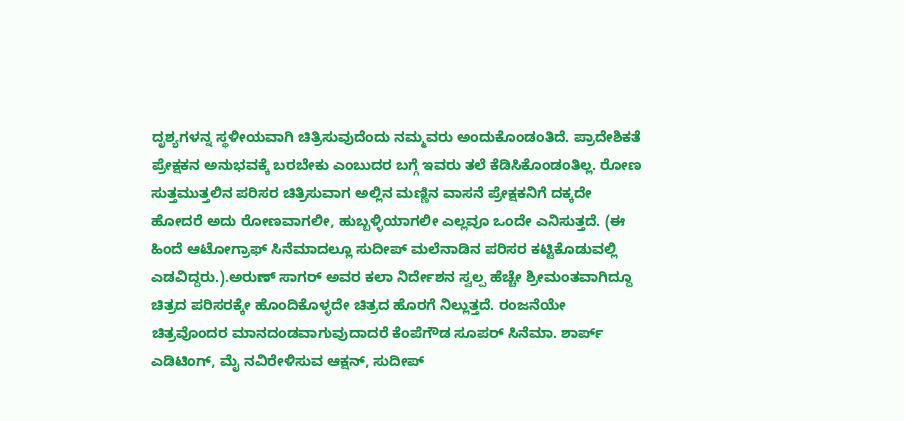ದೃಶ್ಯಗಳನ್ನ ಸ್ಥಳೀಯವಾಗಿ ಚಿತ್ರಿಸುವುದೆಂದು ನಮ್ಮವರು ಅಂದುಕೊಂಡಂತಿದೆ. ಪ್ರಾದೇಶಿಕತೆ ಪ್ರೇಕ್ಷಕನ ಅನುಭವಕ್ಕೆ ಬರಬೇಕು ಎಂಬುದರ ಬಗ್ಗೆ ಇವರು ತಲೆ ಕೆಡಿಸಿಕೊಂಡಂತಿಲ್ಲ. ರೋಣ ಸುತ್ತಮುತ್ತಲಿನ ಪರಿಸರ ಚಿತ್ರಿಸುವಾಗ ಅಲ್ಲಿನ ಮಣ್ಣಿನ ವಾಸನೆ ಪ್ರೇಕ್ಷಕನಿಗೆ ದಕ್ಕದೇ ಹೋದರೆ ಅದು ರೋಣವಾಗಲೀ, ಹುಬ್ಬಳ್ಳಿಯಾಗಲೀ ಎಲ್ಲವೂ ಒಂದೇ ಎನಿಸುತ್ತದೆ. (ಈ ಹಿಂದೆ ಆಟೋಗ್ರಾಫ್ ಸಿನೆಮಾದಲ್ಲೂ ಸುದೀಪ್ ಮಲೆನಾಡಿನ ಪರಿಸರ ಕಟ್ಟಿಕೊಡುವಲ್ಲಿ ಎಡವಿದ್ದರು.).ಅರುಣ್ ಸಾಗರ್ ಅವರ ಕಲಾ ನಿರ್ದೇಶನ ಸ್ವಲ್ಪ ಹೆಚ್ಚೇ ಶ್ರೀಮಂತವಾಗಿದ್ದೂ ಚಿತ್ರದ ಪರಿಸರಕ್ಕೇ ಹೊಂದಿಕೊಳ್ಳದೇ ಚಿತ್ರದ ಹೊರಗೆ ನಿಲ್ಲುತ್ತದೆ. ರಂಜನೆಯೇ ಚಿತ್ರವೊಂದರ ಮಾನದಂಡವಾಗುವುದಾದರೆ ಕೆಂಪೆಗೌಡ ಸೂಪರ್ ಸಿನೆಮಾ. ಶಾರ್ಪ್ ಎಡಿಟಿಂಗ್, ಮೈ ನವಿರೇಳಿಸುವ ಆಕ್ಷನ್, ಸುದೀಪ್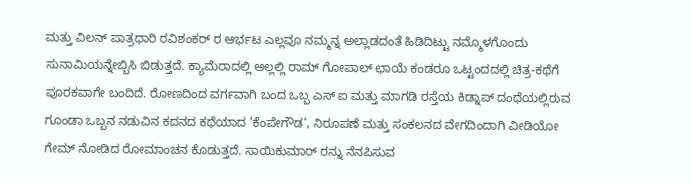ಮತ್ತು ವಿಲನ್ ಪಾತ್ರಧಾರಿ ರವಿಶಂಕರ್ ರ ಆರ್ಭಟ ಎಲ್ಲವೂ ನಮ್ಮನ್ನ ಅಲ್ಲಾಡದಂತೆ ಹಿಡಿದಿಟ್ಟು ನಮ್ಮೊಳಗೊಂದು ಸುನಾಮಿಯನ್ನೇಬ್ಬಿಸಿ ಬಿಡುತ್ತದೆ. ಕ್ಯಾಮೆರಾದಲ್ಲಿ ಅಲ್ಲಲ್ಲಿ ರಾಮ್ ಗೋಪಾಲ್ ಛಾಯೆ ಕಂಡರೂ ಒಟ್ಟಂದದಲ್ಲಿ ಚಿತ್ರ-ಕಥೆಗೆ ಪೂರಕವಾಗೇ ಬಂದಿದೆ. ರೋಣದಿಂದ ವರ್ಗವಾಗಿ ಬಂದ ಒಬ್ಬ ಎಸ್ ಐ ಮತ್ತು ಮಾಗಡಿ ರಸ್ತೆಯ ಕಿಡ್ನಾಪ್ ದಂಧೆಯಲ್ಲಿರುವ ಗೂಂಡಾ ಒಬ್ಬನ ನಡುವಿನ ಕದನದ ಕಥೆಯಾದ ’ಕೆಂಪೇಗೌಡ’, ನಿರೂಪಣೆ ಮತ್ತು ಸಂಕಲನದ ವೇಗದಿಂದಾಗಿ ವೀಡಿಯೋ ಗೇಮ್ ನೋಡಿದ ರೋಮಾಂಚನ ಕೊಡುತ್ತದೆ. ಸಾಯಿಕುಮಾರ್ ರನ್ನು ನೆನಪಿಸುವ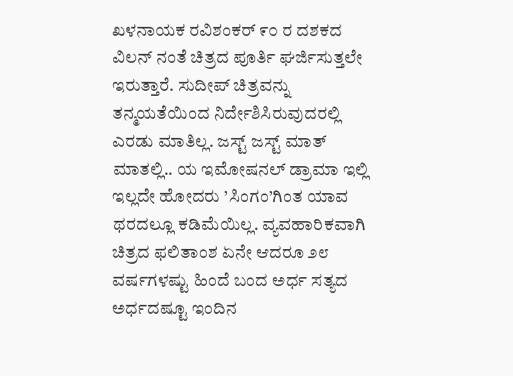ಖಳನಾಯಕ ರವಿಶಂಕರ್ ೯೦ ರ ದಶಕದ ವಿಲನ್ ನಂತೆ ಚಿತ್ರದ ಪೂರ್ತಿ ಘರ್ಜಿಸುತ್ತಲೇ ಇರುತ್ತಾರೆ. ಸುದೀಪ್ ಚಿತ್ರವನ್ನು ತನ್ಮಯತೆಯಿಂದ ನಿರ್ದೇಶಿಸಿರುವುದರಲ್ಲಿ ಎರಡು ಮಾತಿಲ್ಲ. ಜಸ್ಟ್ ಜಸ್ಟ್ ಮಾತ್ ಮಾತಲ್ಲಿ.. ಯ ಇಮೋಷನಲ್ ಡ್ರಾಮಾ ಇಲ್ಲಿ ಇಲ್ಲದೇ ಹೋದರು ’ಸಿಂಗಂ’ಗಿಂತ ಯಾವ ಥರದಲ್ಲೂ ಕಡಿಮೆಯಿಲ್ಲ. ವ್ಯವಹಾರಿಕವಾಗಿ ಚಿತ್ರದ ಫಲಿತಾಂಶ ಏನೇ ಆದರೂ ೨೮ ವರ್ಷಗಳಷ್ಟು ಹಿಂದೆ ಬಂದ ಅರ್ಧ ಸತ್ಯದ ಅರ್ಧದಷ್ಟೂ ಇಂದಿನ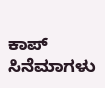ಕಾಪ್ ಸಿನೆಮಾಗಳು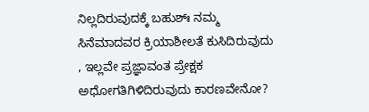ನಿಲ್ಲದಿರುವುದಕ್ಕೆ ಬಹುಶ್ಃ ನಮ್ಮ ಸಿನೆಮಾದವರ ಕ್ರಿಯಾಶೀಲತೆ ಕುಸಿದಿರುವುದು , ಇಲ್ಲವೇ ಪ್ರಜ್ಞಾವಂತ ಪ್ರೇಕ್ಷಕ ಅಧೋಗತಿಗಿಳಿದಿರುವುದು ಕಾರಣವೇನೋ?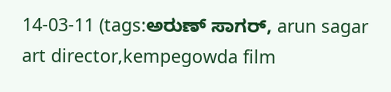14-03-11 (tags:ಅರುಣ್ ಸಾಗರ್, arun sagar art director,kempegowda film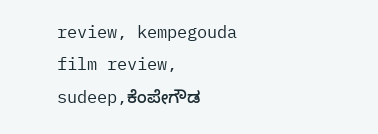review, kempegouda film review, sudeep,ಕೆಂಪೇಗೌಡ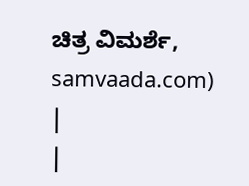ಚಿತ್ರ ವಿಮರ್ಶೆ, samvaada.com)
|
|